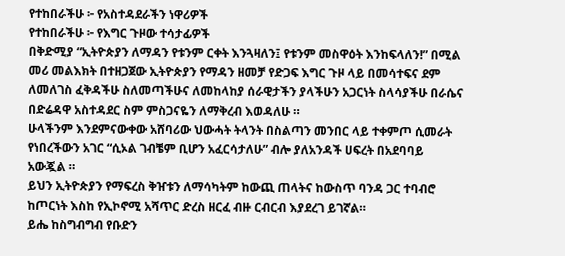የተከበራችሁ ፦ የአስተዳደራችን ነዋሪዎች
የተከበራችሁ ፦ የእግር ጉዞው ተሳታፊዎች
በቅድሚያ “ኢትዮጵያን ለማዳን የቱንም ርቀት እንጓዛለን፤ የቱንም መስዋዕት እንከፍላለን!” በሚል መሪ መልእክት በተዘጋጀው ኢትዮጵያን የማዳን ዘመቻ የድጋፍ እግር ጉዞ ላይ በመሳተፍና ደም ለመለገስ ፈቅዳችሁ ስለመጣችሁና ለመከላከያ ሰራዊታችን ያላችሁን አጋርነት ስላሳያችሁ በራሴና በድሬዳዋ አስተዳደር ስም ምስጋናዬን ለማቅረብ እወዳለሁ ።
ሁላችንም እንደምናውቀው አሸባሪው ህውሓት ትላንት በስልጣን መንበር ላይ ተቀምጦ ሲመራት የነበረችውን አገር “ሲኦል ገብቼም ቢሆን አፈርሳታለሁ” ብሎ ያለአንዳች ሀፍረት በአደባባይ አውጇል ።
ይህን ኢትዮጵያን የማፍረስ ቅዠቱን ለማሳካትም ከውጪ ጠላትና ከውስጥ ባንዳ ጋር ተባብሮ ከጦርነት እስከ የኢኮኖሚ አሻጥር ድረስ ዘርፈ ብዙ ርብርብ እያደረገ ይገኛል።
ይሔ ከስግብግብ የቡድን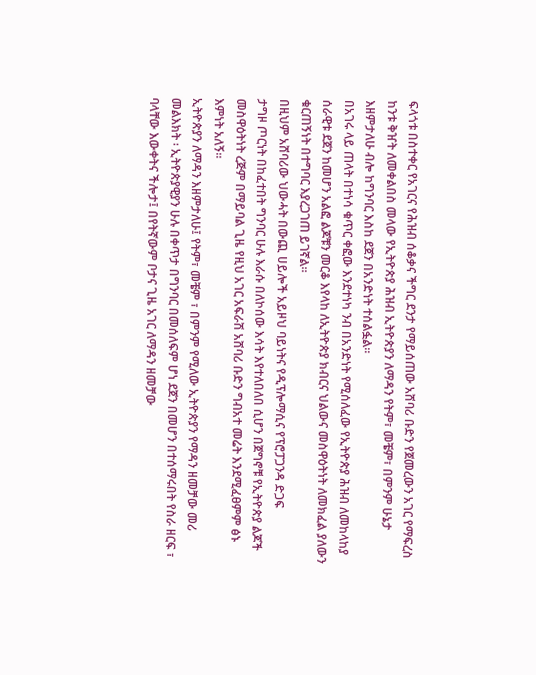ፍላጎቱ በስተቀር የአገርና የሕዝብ ሰቆቃና ችግር ደንታ የማይሰጠው አሸባሪ ቡድን የጀመረውን አገር የማፍረስ ከንቱ ቅዠት ለመቀልበስ መላው የኢትዮጵያ ሕዝብ ኢትዮጵያን ለማዳን የትም፣ መቼም፣ በምንም ሁኔታ እዘምታለሁ ብሎ ከግንባር እስከ ደጀን በአንድነት ተሰልፏል።
በአገሩ ላይ ጠላት በተነሳ ቁጥር ቀፎው እንደተነካ ንብ በአንድነት የሚሰለፈው የኢትዮጵያ ሕዝብ ለመከላከያ ሰራዊቱ ደጀን ከመሆን አልፎ ልጆቹን መርቆ እየላከ ለኢትዮጵያ ክብርና ህልውና መስዋዕትነት ለመክፈል ያለውን ቁርጠኝነት በተግባር እያረጋገጠ ይገኛል።
በዚህም አሸባሪው ህውሓት በውጪ ሀይሎች አይዞህ ባይነትና የዲፕሎማሲና የፕሮፓጋንዳ ድጋፍ
ታግዞ ጦርነት በከፈተበት ግንባር ሁሉ እራሱ በለኮሰው እሳት እየተለበለበ ሲሆን በጀግኖቹ የኢትዮጵያ ልጆች መስዋዕትነት ረጅም በማይባል ጊዜ የዚህ አገር አፍራሽ አሸባሪ ቡድን ግብአተ መሬት እንደሚፈፀምም ፅኑ እምነት አለኝ።
ኢትዮጵያን ለማዳን እዘምታለሁ፤ የትም፣ መቼም ፣ በምንም የሚለው ኢትዮጵያን የማዳን ዘመቻው መሪ መልእክት ፡ ኢትዮጵያዊያን ሁሉ በቀጥታ በግንባር በመሰለፍም ሆነ ደጀን በመሆን በተሰማሩበት የስራ ዘርፍ ፣ ባላቸው እውቀትና ችሎታ፤ በየትኛውም ቦታና ጊዜ አገር ለማዳን ዘመቻው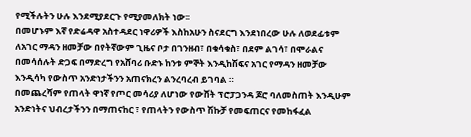የሚችሉትን ሁሉ እንደሚያደርጉ የሚያመለክት ነው፡፡
በመሆኑም እኛ የድሬዳዋ አስተዳደር ነዋሪዎች እስከአሁን ስናደርግ እንደነበረው ሁሉ ለወደፊቱም ለአገር ማዳን ዘመቻው በየትኛውም ጊዜና ቦታ በገንዘብ፣ በቁሳቁስ፣ በደም ልገሳ፣ በሞራልና በመሳሰሉት ድጋፍ በማድረግ የአሸባሪ ቡድኑ ከንቱ ምኞት እንዲከሽፍና አገር የማዳን ዘመቻው እንዲሳካ የውስጥ አንድነታችንን አጠናክረን ልንረባረብ ይገባል ።
በመጨረሻም የጠላት ዋነኛ የጦር መሳሪያ ለሆነው የውሸት ፕሮፓጋንዳ ጆሮ ባለመስጠት እንዲሁም አንድነትና ህብረታችንን በማጠናከር ፣ የጠላትን የውስጥ ሽኩቻ የመፍጠርና የመከፋፈል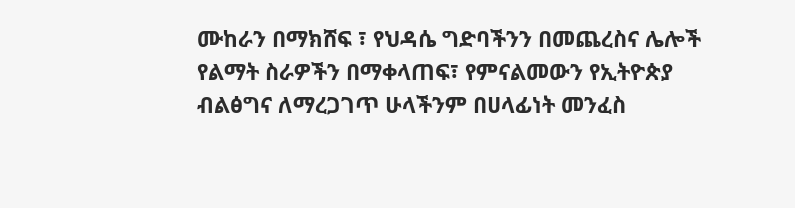ሙከራን በማክሸፍ ፣ የህዳሴ ግድባችንን በመጨረስና ሌሎች የልማት ስራዎችን በማቀላጠፍ፣ የምናልመውን የኢትዮጵያ ብልፅግና ለማረጋገጥ ሁላችንም በሀላፊነት መንፈስ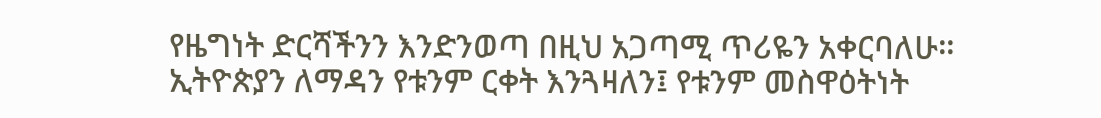የዜግነት ድርሻችንን እንድንወጣ በዚህ አጋጣሚ ጥሪዬን አቀርባለሁ።
ኢትዮጵያን ለማዳን የቱንም ርቀት እንጓዛለን፤ የቱንም መስዋዕትነት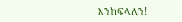እንከፍላለን!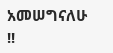አመሠግናለሁ !!